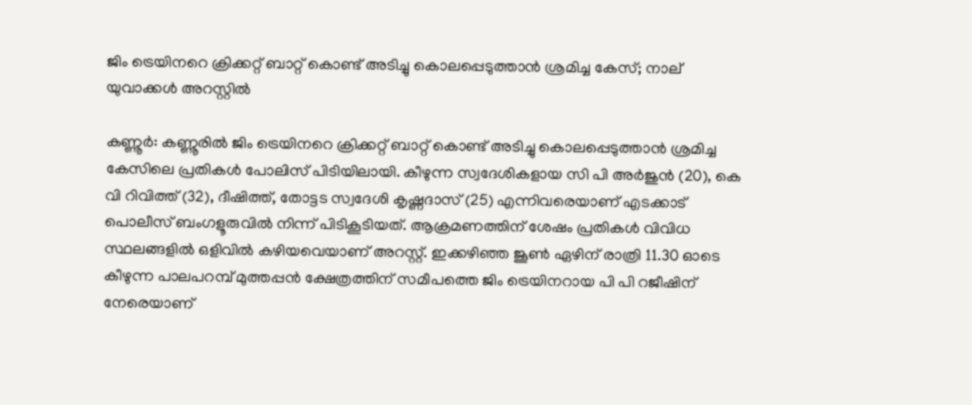ജിം ട്രെയിനറെ ക്രിക്കറ്റ് ബാറ്റ് കൊണ്ട് അടിച്ചു കൊലപ്പെടുത്താന്‍ ശ്രമിച്ച കേസ്; നാല് യുവാക്കള്‍ അറസ്റ്റില്‍

കണ്ണൂര്‍: കണ്ണൂരില്‍ ജിം ട്രെയിനറെ ക്രിക്കറ്റ് ബാറ്റ് കൊണ്ട് അടിച്ചു കൊലപ്പെടുത്താന്‍ ശ്രമിച്ച കേസിലെ പ്രതികള്‍ പോലിസ് പിടിയിലായി. കീഴുന്ന സ്വദേശികളായ സി പി അര്‍ജുന്‍ (20), കെ വി റിവിത്ത് (32), ദീഷിത്ത്, തോട്ടട സ്വദേശി കൃഷ്ണദാസ് (25) എന്നിവരെയാണ് എടക്കാട് പൊലീസ് ബംഗളൂരുവില്‍ നിന്ന് പിടികൂടിയത്. ആക്രമണത്തിന് ശേഷം പ്രതികള്‍ വിവിധ സ്ഥലങ്ങളില്‍ ഒളിവില്‍ കഴിയവെയാണ് അറസ്റ്റ്. ഇക്കഴിഞ്ഞ ജൂണ്‍ ഏഴിന് രാത്രി 11.30 ഓടെ കീഴുന്ന പാലപറമ്പ് മുത്തപ്പന്‍ ക്ഷേത്രത്തിന് സമീപത്തെ ജിം ട്രെയിനറായ പി പി റജീഷിന് നേരെയാണ്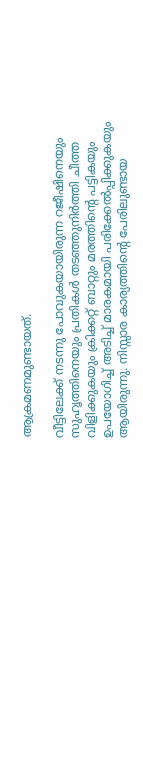ആക്രമണമുണ്ടായത്.

വീട്ടിലേക്ക് നടന്നു പോവുകയായിരുന്ന റജീഷിനെയും സുഹൃത്തിനെയും പ്രതികള്‍ തടഞ്ഞുനിര്‍ത്തി ചീത്ത വിളിക്കുകയും ക്രിക്കറ്റ് ബാറ്റും മരത്തിന്റെ പട്ടികയും ഉപയോഗിച്ച് അടിച്ച് മാരകമായി പരിക്കേല്‍പ്പിക്കുകയും ആയിരുന്നു. നിസ്സാര കാര്യത്തിന്റെ പേരിലുണ്ടായ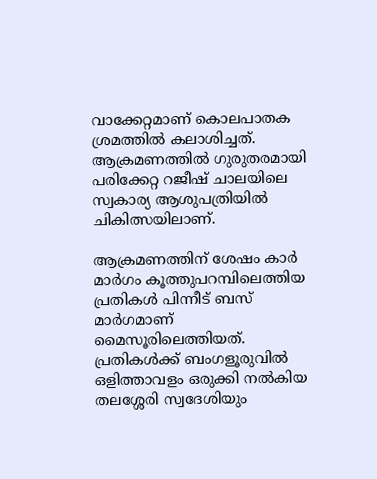വാക്കേറ്റമാണ് കൊലപാതക ശ്രമത്തില്‍ കലാശിച്ചത്. ആക്രമണത്തില്‍ ഗുരുതരമായി പരിക്കേറ്റ റജീഷ് ചാലയിലെ സ്വകാര്യ ആശുപത്രിയില്‍ ചികിത്സയിലാണ്.

ആക്രമണത്തിന് ശേഷം കാര്‍ മാര്‍ഗം കൂത്തുപറമ്പിലെത്തിയ പ്രതികള്‍ പിന്നീട് ബസ് മാര്‍ഗമാണ് മൈസൂരിലെത്തിയത്. പ്രതികള്‍ക്ക് ബംഗളൂരുവില്‍ ഒളിത്താവളം ഒരുക്കി നല്‍കിയ തലശ്ശേരി സ്വദേശിയും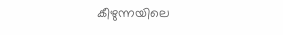കീഴുന്നയിലെ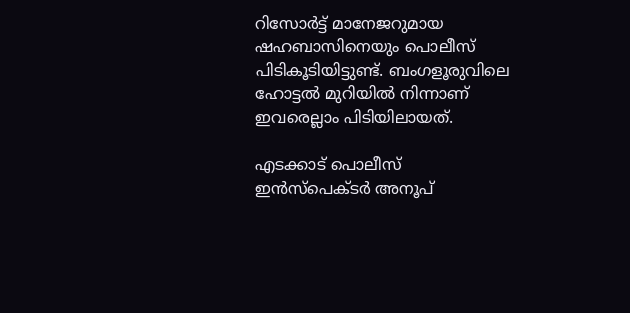റിസോര്‍ട്ട് മാനേജറുമായ ഷഹബാസിനെയും പൊലീസ് പിടികൂടിയിട്ടുണ്ട്. ബംഗളൂരുവിലെ ഹോട്ടല്‍ മുറിയില്‍ നിന്നാണ് ഇവരെല്ലാം പിടിയിലായത്.

എടക്കാട് പൊലീസ് ഇന്‍സ്‌പെക്ടര്‍ അനൂപ്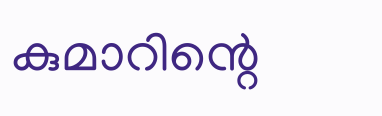കുമാറിന്റെ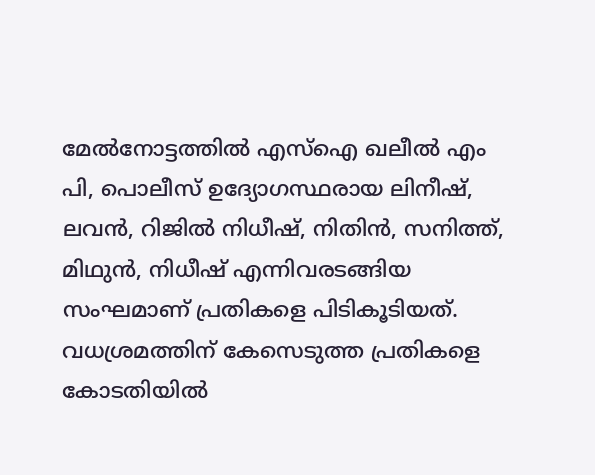മേല്‍നോട്ടത്തില്‍ എസ്‌ഐ ഖലീല്‍ എം പി, പൊലീസ് ഉദ്യോഗസ്ഥരായ ലിനീഷ്, ലവന്‍, റിജില്‍ നിധീഷ്, നിതിന്‍, സനിത്ത്, മിഥുന്‍, നിധീഷ് എന്നിവരടങ്ങിയ സംഘമാണ് പ്രതികളെ പിടികൂടിയത്. വധശ്രമത്തിന് കേസെടുത്ത പ്രതികളെ കോടതിയില്‍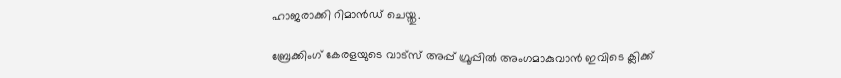ഹാജരാക്കി റിമാന്‍ഡ് ചെയ്തു.

ബ്രേക്കിംഗ് കേരളയുടെ വാട്സ് അപ്പ് ഗ്രൂപ്പിൽ അംഗമാകുവാൻ ഇവിടെ ക്ലിക്ക്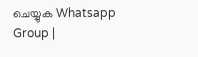ചെയ്യുക Whatsapp Group |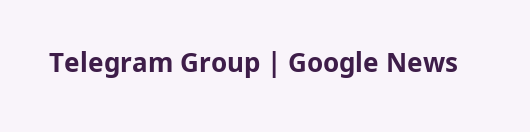Telegram Group | Google News